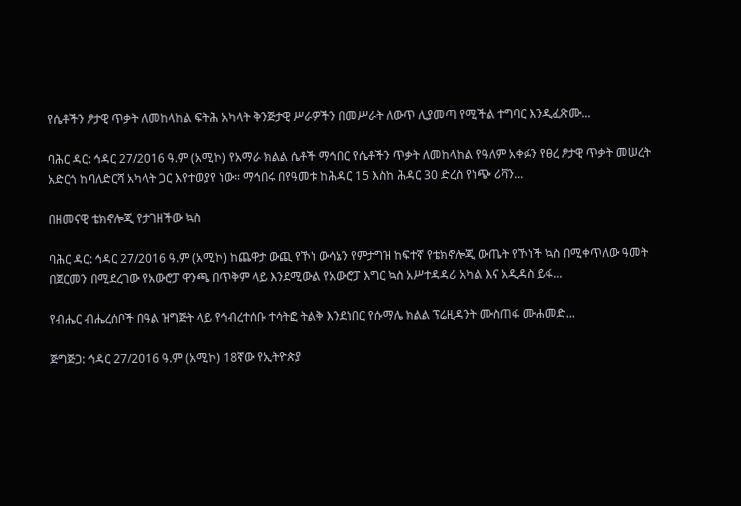የሴቶችን ፆታዊ ጥቃት ለመከላከል ፍትሕ አካላት ቅንጅታዊ ሥራዎችን በመሥራት ለውጥ ሊያመጣ የሚችል ተግባር እንዲፈጽሙ...

ባሕር ዳር: ኅዳር 27/2016 ዓ.ም (አሚኮ) የአማራ ክልል ሴቶች ማኅበር የሴቶችን ጥቃት ለመከላከል የዓለም አቀፉን የፀረ ፆታዊ ጥቃት መሠረት አድርጎ ከባለድርሻ አካላት ጋር እየተወያየ ነው። ማኅበሩ በየዓመቱ ከሕዳር 15 እስከ ሕዳር 30 ድረስ የነጭ ሪቫን...

በዘመናዊ ቴክኖሎጂ የታገዘችው ኳስ

ባሕር ዳር: ኅዳር 27/2016 ዓ.ም (አሚኮ) ከጨዋታ ውጪ የኾነ ውሳኔን የምታግዝ ከፍተኛ የቴክኖሎጂ ውጤት የኾነች ኳስ በሚቀጥለው ዓመት በጀርመን በሚደረገው የአውሮፓ ዋንጫ በጥቅም ላይ እንደሚውል የአውሮፓ እግር ኳስ አሥተዳዳሪ አካል እና አዲዳስ ይፋ...

የብሔር ብሔረሰቦች በዓል ዝግጅት ላይ የኅብረተሰቡ ተሳትፎ ትልቅ እንደነበር የሱማሌ ክልል ፕሬዚዳንት ሙስጠፋ ሙሐመድ...

ጅግጅጋ: ኅዳር 27/2016 ዓ.ም (አሚኮ) 18ኛው የኢትዮጵያ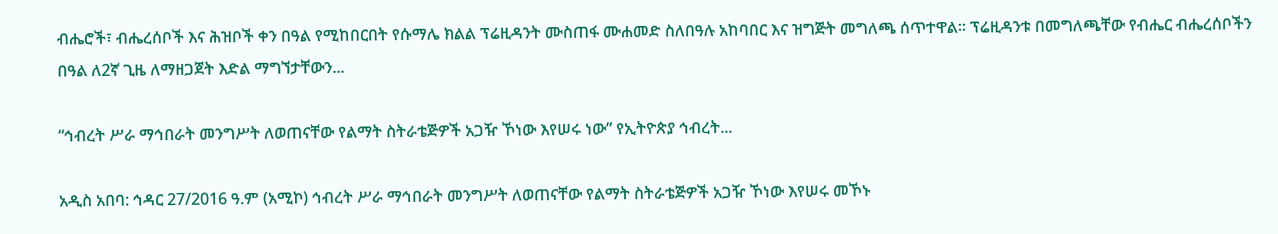ብሔሮች፣ ብሔረሰቦች እና ሕዝቦች ቀን በዓል የሚከበርበት የሱማሌ ክልል ፕሬዚዳንት ሙስጠፋ ሙሐመድ ስለበዓሉ አከባበር እና ዝግጅት መግለጫ ሰጥተዋል። ፕሬዚዳንቱ በመግለጫቸው የብሔር ብሔረሰቦችን በዓል ለ2ኛ ጊዜ ለማዘጋጀት እድል ማግኘታቸውን...

“ኅብረት ሥራ ማኅበራት መንግሥት ለወጠናቸው የልማት ስትራቴጅዎች አጋዥ ኾነው እየሠሩ ነው” የኢትዮጵያ ኅብረት...

አዲስ አበባ: ኅዳር 27/2016 ዓ.ም (አሚኮ) ኅብረት ሥራ ማኅበራት መንግሥት ለወጠናቸው የልማት ስትራቴጅዎች አጋዥ ኾነው እየሠሩ መኾኑ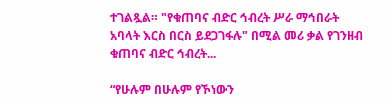ተገልጿል። "የቁጠባና ብድር ኅብረት ሥራ ማኅበራት አባላት እርስ በርስ ይደጋገፋሉ" በሚል መሪ ቃል የገንዘብ ቁጠባና ብድር ኅብረት...

“የሁሉም በሁሉም የኾነውን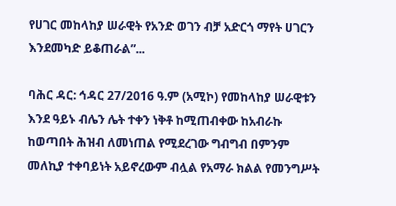የሀገር መከላከያ ሠራዊት የአንድ ወገን ብቻ አድርጎ ማየት ሀገርን እንደመካድ ይቆጠራል”...

ባሕር ዳር: ኅዳር 27/2016 ዓ.ም (አሚኮ) የመከላከያ ሠራዊቱን እንደ ዓይኑ ብሌን ሌት ተቀን ነቅቶ ከሚጠብቀው ከአብራኩ ከወጣበት ሕዝብ ለመነጠል የሚደረገው ግብግብ በምንም መለኪያ ተቀባይነት አይኖረውም ብሏል የአማራ ክልል የመንግሥት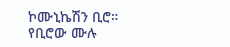ኮሙኒኬሽን ቢሮ። የቢሮው ሙሉ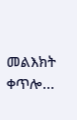መልእክት ቀጥሎ...